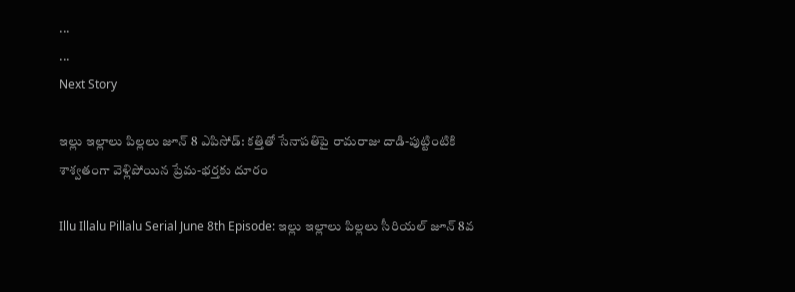...
...
Next Story

ఇల్లు ఇల్లాలు పిల్లలు జూన్ 8 ఎపిసోడ్: కత్తితో సేనాపతిపై రామరాజు దాడి-పుట్టింటికి శాశ్వతంగా వెళ్లిపోయిన ప్రేమ-భర్తకు దూరం

Illu Illalu Pillalu Serial June 8th Episode: ఇల్లు ఇల్లాలు పిల్లలు సీరియల్ జూన్ 8వ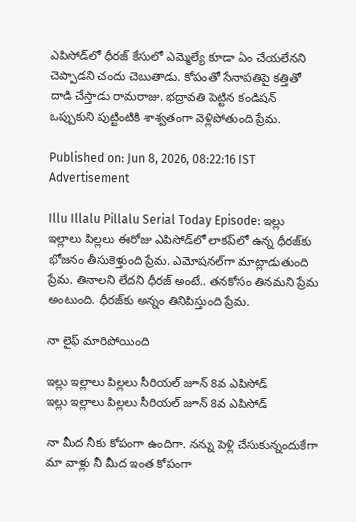ఎపిసోడ్‌లో ధీరజ్ కేసులో ఎమ్మెల్యే కూడా ఏం చేయలేనని చెప్పాడని చందు చెబుతాడు. కోపంతో సేనాపతిపై కత్తితో దాడి చేస్తాడు రామరాజు. భద్రావతి పెట్టిన కండిషన్ ఒప్పుకుని పుట్టింటికి శాశ్వతంగా వెళ్లిపోతుంది ప్రేమ.

Published on: Jun 8, 2026, 08:22:16 IST
Advertisement

Illu Illalu Pillalu Serial Today Episode: ఇల్లు ఇల్లాలు పిల్లలు ఈరోజు ఎపిసోడ్‌లో లాకప్‌లో ఉన్న ధీరజ్‌కు భోజనం తీసుకెళ్తుంది ప్రేమ. ఎమోషనల్‌గా మాట్లాడుతుంది ప్రేమ. తినాలని లేదని ధీరజ్ అంటే.. తనకోసం తినమని ప్రేమ అంటుంది. ధీరజ్‌కు అన్నం తినిపిస్తుంది ప్రేమ.

నా లైఫ్ మారిపోయింది

ఇల్లు ఇల్లాలు పిల్లలు సీరియల్ జూన్ 8వ ఎపిసోడ్
ఇల్లు ఇల్లాలు పిల్లలు సీరియల్ జూన్ 8వ ఎపిసోడ్

నా మీద నీకు కోపంగా ఉందిగా. నన్ను పెళ్లి చేసుకున్నందుకేగా మా వాళ్లు నీ మీద ఇంత కోపంగా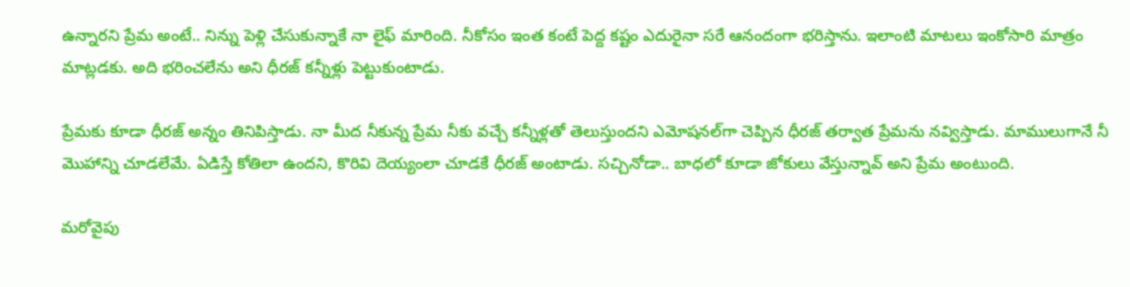ఉన్నారని ప్రేమ అంటే.. నిన్ను పెళ్లి చేసుకున్నాకే నా లైఫ్ మారింది. నీకోసం ఇంత కంటే పెద్ద కష్టం ఎదురైనా సరే ఆనందంగా భరిస్తాను. ఇలాంటి మాటలు ఇంకోసారి మాత్రం మాట్లడకు. అది భరించలేను అని ధీరజ్ కన్నీళ్లు పెట్టుకుంటాడు.

ప్రేమకు కూడా ధీరజ్ అన్నం తినిపిస్తాడు. నా మీద నీకున్న ప్రేమ నీకు వచ్చే కన్నీళ్లతో తెలుస్తుందని ఎమోషనల్‌గా చెప్పిన ధీరజ్ తర్వాత ప్రేమను నవ్విస్తాడు. మాములుగానే నీ మొహాన్ని చూడలేమే. ఏడిస్తే కోతిలా ఉందని, కొరివి దెయ్యంలా చూడకే ధీరజ్ అంటాడు. సచ్చినోడా.. బాధలో కూడా జోకులు వేస్తున్నావ్ అని ప్రేమ అంటుంది.

మరోవైపు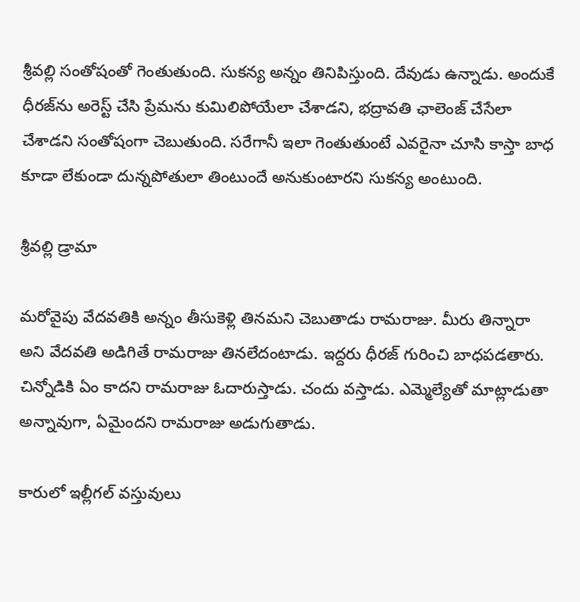శ్రీవల్లి సంతోషంతో గెంతుతుంది. సుకన్య అన్నం తినిపిస్తుంది. దేవుడు ఉన్నాడు. అందుకే ధీరజ్‌ను అరెస్ట్ చేసి ప్రేమను కుమిలిపోయేలా చేశాడని, భద్రావతి ఛాలెంజ్ చేసేలా చేశాడని సంతోషంగా చెబుతుంది. సరేగానీ ఇలా గెంతుతుంటే ఎవరైనా చూసి కాస్తా బాధ కూడా లేకుండా దున్నపోతులా తింటుందే అనుకుంటారని సుకన్య అంటుంది.

శ్రీవల్లి డ్రామా

మరోవైపు వేదవతికి అన్నం తీసుకెళ్లి తినమని చెబుతాడు రామరాజు. మీరు తిన్నారా అని వేదవతి అడిగితే రామరాజు తినలేదంటాడు. ఇద్దరు ధీరజ్ గురించి బాధపడతారు. చిన్నోడికి ఏం కాదని రామరాజు ఓదారుస్తాడు. చందు వస్తాడు. ఎమ్మెల్యేతో మాట్లాడుతా అన్నావుగా, ఏమైందని రామరాజు అడుగుతాడు.

కారులో ఇల్లీగల్ వస్తువులు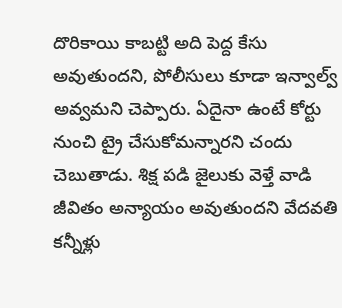దొరికాయి కాబట్టి అది పెద్ద కేసు అవుతుందని, పోలీసులు కూడా ఇన్వాల్వ్ అవ్వమని చెప్పారు. ఏదైనా ఉంటే కోర్టు నుంచి ట్రై చేసుకోమన్నారని చందు చెబుతాడు. శిక్ష పడి జైలుకు వెళ్తే వాడి జీవితం అన్యాయం అవుతుందని వేదవతి కన్నీళ్లు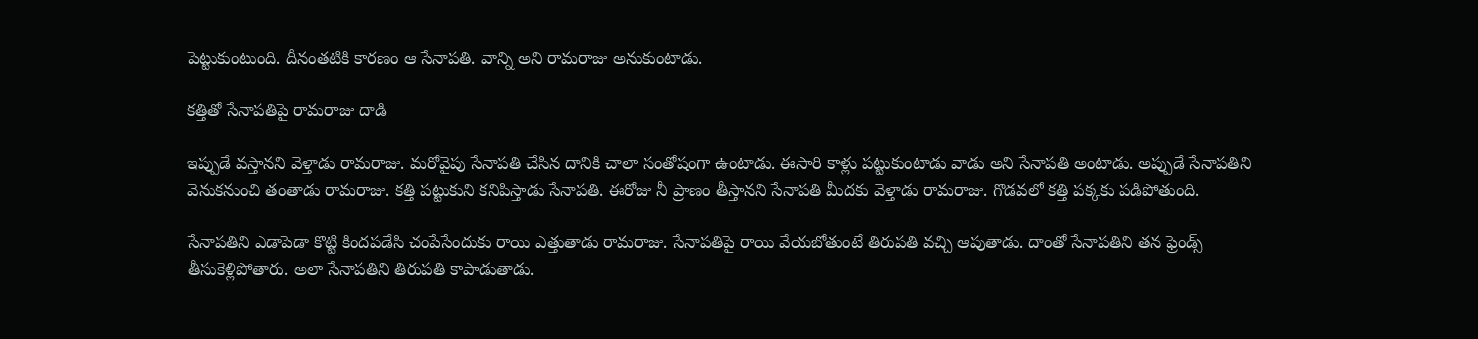పెట్టుకుంటుంది. దీనంతటికి కారణం ఆ సేనాపతి. వాన్ని అని రామరాజు అనుకుంటాడు.

కత్తితో సేనాపతిపై రామరాజు దాడి

ఇప్పుడే వస్తానని వెళ్తాడు రామరాజు. మరోవైపు సేనాపతి చేసిన దానికి చాలా సంతోషంగా ఉంటాడు. ఈసారి కాళ్లు పట్టుకుంటాడు వాడు అని సేనాపతి అంటాడు. అప్పుడే సేనాపతిని వెనుకనుంచి తంతాడు రామరాజు. కత్తి పట్టుకుని కనిపిస్తాడు సేనాపతి. ఈరోజు నీ ప్రాణం తీస్తానని సేనాపతి మీదకు వెళ్తాడు రామరాజు. గొడవలో కత్తి పక్కకు పడిపోతుంది.

సేనాపతిని ఎడాపెడా కొట్టి కిందపడేసి చంపేసేందుకు రాయి ఎత్తుతాడు రామరాజు. సేనాపతిపై రాయి వేయబోతుంటే తిరుపతి వచ్చి ఆపుతాడు. దాంతో సేనాపతిని తన ఫ్రెండ్స్ తీసుకెళ్లిపోతారు. అలా సేనాపతిని తిరుపతి కాపాడుతాడు.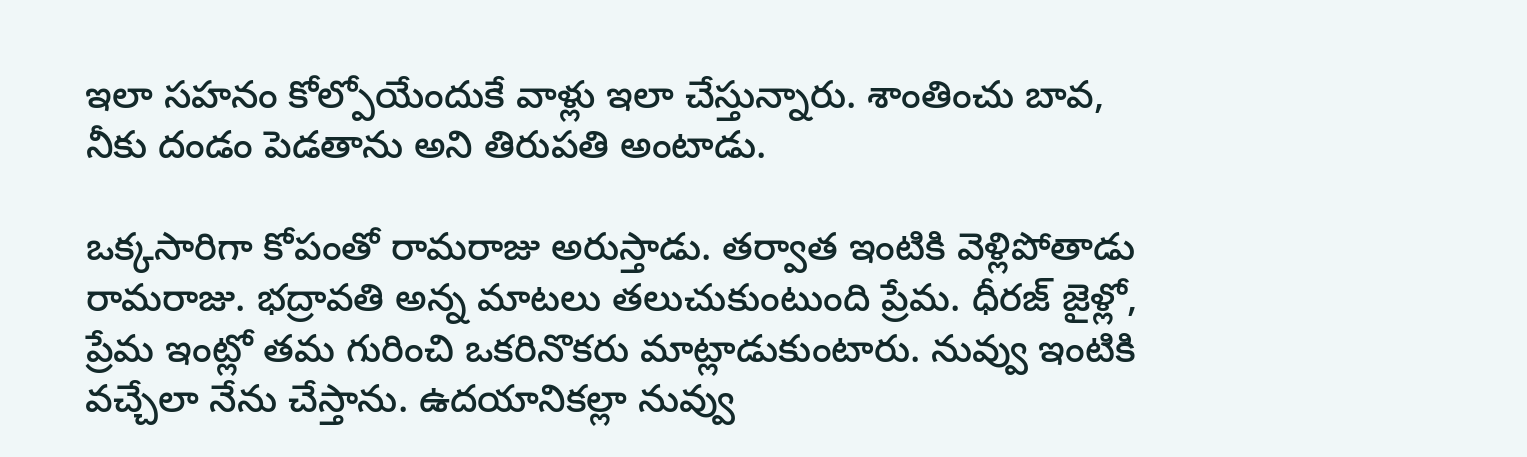ఇలా సహనం కోల్పోయేందుకే వాళ్లు ఇలా చేస్తున్నారు. శాంతించు బావ, నీకు దండం పెడతాను అని తిరుపతి అంటాడు.

ఒక్కసారిగా కోపంతో రామరాజు అరుస్తాడు. తర్వాత ఇంటికి వెళ్లిపోతాడు రామరాజు. భద్రావతి అన్న మాటలు తలుచుకుంటుంది ప్రేమ. ధీరజ్ జైళ్లో, ప్రేమ ఇంట్లో తమ గురించి ఒకరినొకరు మాట్లాడుకుంటారు. నువ్వు ఇంటికి వచ్చేలా నేను చేస్తాను. ఉదయానికల్లా నువ్వు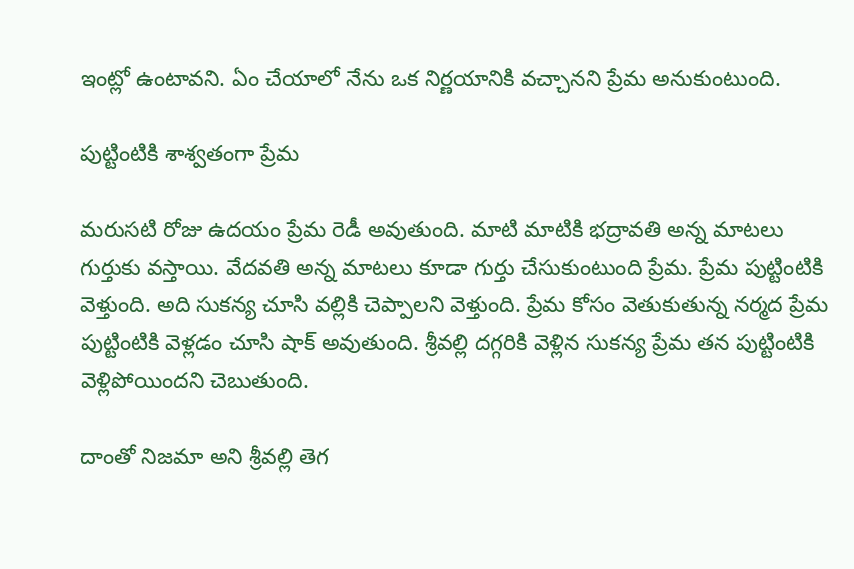ఇంట్లో ఉంటావని. ఏం చేయాలో నేను ఒక నిర్ణయానికి వచ్చానని ప్రేమ అనుకుంటుంది.

పుట్టింటికి శాశ్వతంగా ప్రేమ

మరుసటి రోజు ఉదయం ప్రేమ రెడీ అవుతుంది. మాటి మాటికి భద్రావతి అన్న మాటలు గుర్తుకు వస్తాయి. వేదవతి అన్న మాటలు కూడా గుర్తు చేసుకుంటుంది ప్రేమ. ప్రేమ పుట్టింటికి వెళ్తుంది. అది సుకన్య చూసి వల్లికి చెప్పాలని వెళ్తుంది. ప్రేమ కోసం వెతుకుతున్న నర్మద ప్రేమ పుట్టింటికి వెళ్లడం చూసి షాక్ అవుతుంది. శ్రీవల్లి దగ్గరికి వెళ్లిన సుకన్య ప్రేమ తన పుట్టింటికి వెళ్లిపోయిందని చెబుతుంది.

దాంతో నిజమా అని శ్రీవల్లి తెగ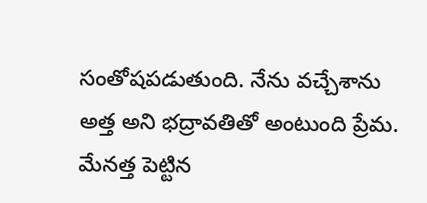సంతోషపడుతుంది. నేను వచ్చేశాను అత్త అని భద్రావతితో అంటుంది ప్రేమ. మేనత్త పెట్టిన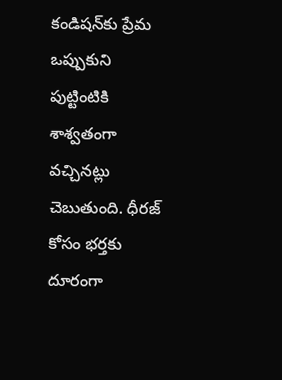కండిషన్‌కు ప్రేమ ఒప్పుకుని పుట్టింటికి శాశ్వతంగా వచ్చినట్లు చెబుతుంది. ధీరజ్ కోసం భర్తకు దూరంగా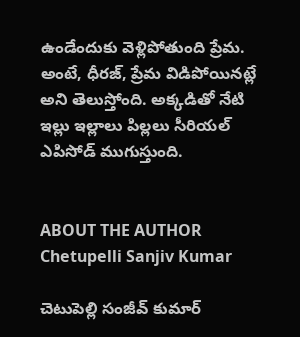ఉండేందుకు వెళ్లిపోతుంది ప్రేమ. అంటే, ధీరజ్, ప్రేమ విడిపోయినట్లే అని తెలుస్తోంది. అక్కడితో నేటి ఇల్లు ఇల్లాలు పిల్లలు సీరియల్ ఎపిసోడ్ ముగుస్తుంది.


ABOUT THE AUTHOR
Chetupelli Sanjiv Kumar

చెటుపెల్లి సంజీవ్ కుమార్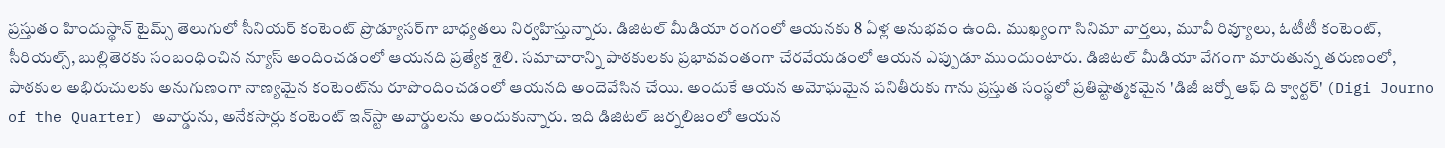ప్రస్తుతం హిందుస్థాన్ టైమ్స్ తెలుగులో సీనియర్ కంటెంట్ ప్రొడ్యూసర్‌గా బాధ్యతలు నిర్వహిస్తున్నారు. డిజిటల్ మీడియా రంగంలో ఆయనకు 8 ఏళ్ల అనుభవం ఉంది. ముఖ్యంగా సినిమా వార్తలు, మూవీ రివ్యూలు, ఓటీటీ కంటెంట్, సీరియల్స్, బుల్లితెరకు సంబంధించిన న్యూస్ అందించడంలో ఆయనది ప్రత్యేక శైలి. సమాచారాన్ని పాఠకులకు ప్రభావవంతంగా చేరవేయడంలో ఆయన ఎప్పుడూ ముందుంటారు. డిజిటల్ మీడియా వేగంగా మారుతున్న తరుణంలో, పాఠకుల అభిరుచులకు అనుగుణంగా నాణ్యమైన కంటెంట్‌ను రూపొందించడంలో ఆయనది అందెవేసిన చేయి. అందుకే ఆయన అమోఘమైన పనితీరుకు గాను ప్రస్తుత సంస్థలో ప్రతిష్టాత్మకమైన 'డిజీ జర్నో ఆఫ్ ది క్వార్టర్' (Digi Journo of the Quarter) అవార్డును, అనేకసార్లు కంటెంట్ ఇన్‌స్టా అవార్డులను అందుకున్నారు. ఇది డిజిటల్ జర్నలిజంలో ఆయన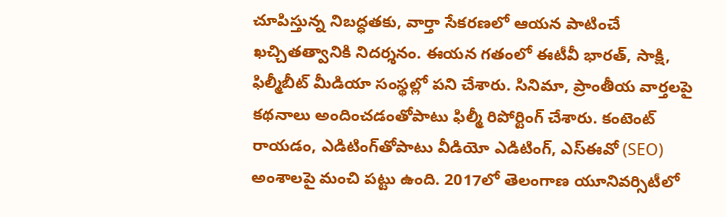చూపిస్తున్న నిబద్ధతకు, వార్తా సేకరణలో ఆయన పాటించే ఖచ్చితత్వానికి నిదర్శనం. ఈయన గతంలో ఈటీవీ భారత్, సాక్షి, ఫిల్మీబీట్ మీడియా సంస్థల్లో పని చేశారు. సినిమా, ప్రాంతీయ వార్తలపై కథనాలు అందించడంతోపాటు ఫిల్మీ రిపోర్టింగ్ చేశారు. కంటెంట్ రాయడం, ఎడిటింగ్‌తోపాటు వీడియో ఎడిటింగ్, ఎస్‌ఈవో (SEO) అంశాలపై మంచి పట్టు ఉంది. 2017లో తెలంగాణ యూనివర్సిటీలో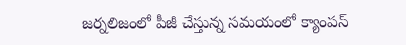జర్నలిజంలో పీజీ చేస్తున్న సమయంలో క్యాంపస్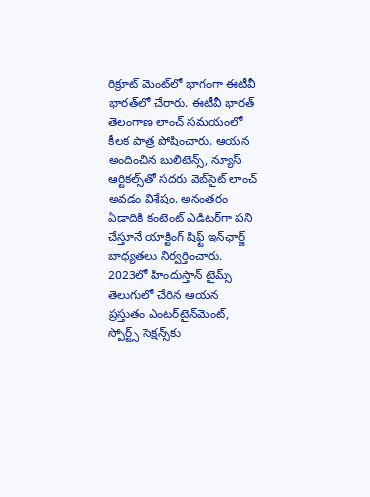రిక్రూట్ మెంట్‌లో భాగంగా ఈటీవీ భారత్‌లో చేరారు. ఈటీవీ భారత్ తెలంగాణ లాంచ్ సమయంలో కీలక పాత్ర పోషించారు. ఆయన అందించిన బులిటెన్స్, న్యూస్ ఆర్టికల్స్‌తో సదరు వెబ్‌సైట్ లాంచ్ అవడం విశేషం. అనంతరం ఏడాదికి కంటెంట్ ఎడిటర్‌గా పని చేస్తూనే యాక్టింగ్ షిఫ్ట్ ఇన్‌ఛార్జ్ బాధ్యతలు నిర్వర్తించారు. 2023లో హిందుస్తాన్ టైమ్స్ తెలుగులో చేరిన ఆయన ప్రస్తుతం ఎంటర్‌టైన్‌మెంట్, స్పోర్ట్స్ సెక్షన్స్‌కు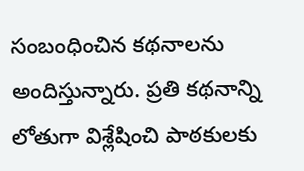సంబంధించిన కథనాలను అందిస్తున్నారు. ప్రతి కథనాన్ని లోతుగా విశ్లేషించి పాఠకులకు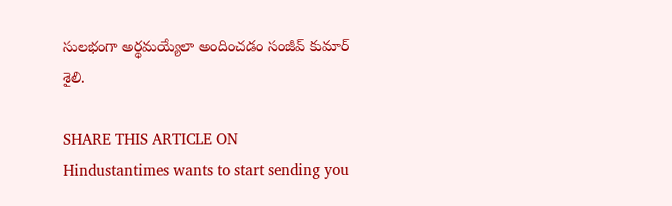సులభంగా అర్థమయ్యేలా అందించడం సంజీవ్ కుమార్ శైలి.

SHARE THIS ARTICLE ON
Hindustantimes wants to start sending you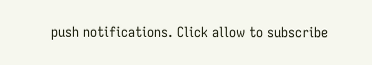push notifications. Click allow to subscribe